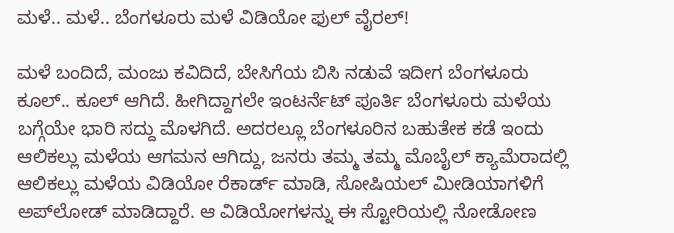ಮಳೆ.. ಮಳೆ.. ಬೆಂಗಳೂರು ಮಳೆ ವಿಡಿಯೋ ಫುಲ್ ವೈರಲ್!

ಮಳೆ ಬಂದಿದೆ, ಮಂಜು ಕವಿದಿದೆ, ಬೇಸಿಗೆಯ ಬಿಸಿ ನಡುವೆ ಇದೀಗ ಬೆಂಗಳೂರು ಕೂಲ್.. ಕೂಲ್ ಆಗಿದೆ. ಹೀಗಿದ್ದಾಗಲೇ ಇಂಟರ್ನೆಟ್ ಪೂರ್ತಿ ಬೆಂಗಳೂರು ಮಳೆಯ ಬಗ್ಗೆಯೇ ಭಾರಿ ಸದ್ದು ಮೊಳಗಿದೆ. ಅದರಲ್ಲೂ ಬೆಂಗಳೂರಿನ ಬಹುತೇಕ ಕಡೆ ಇಂದು ಆಲಿಕಲ್ಲು ಮಳೆಯ ಆಗಮನ ಆಗಿದ್ದು, ಜನರು ತಮ್ಮ ತಮ್ಮ ಮೊಬೈಲ್ ಕ್ಯಾಮೆರಾದಲ್ಲಿ ಆಲಿಕಲ್ಲು ಮಳೆಯ ವಿಡಿಯೋ ರೆಕಾರ್ಡ್ ಮಾಡಿ, ಸೋಷಿಯಲ್ ಮೀಡಿಯಾಗಳಿಗೆ ಅಪ್‌ಲೋಡ್ ಮಾಡಿದ್ದಾರೆ. ಆ ವಿಡಿಯೋಗಳನ್ನು ಈ ಸ್ಟೋರಿಯಲ್ಲಿ ನೋಡೋಣ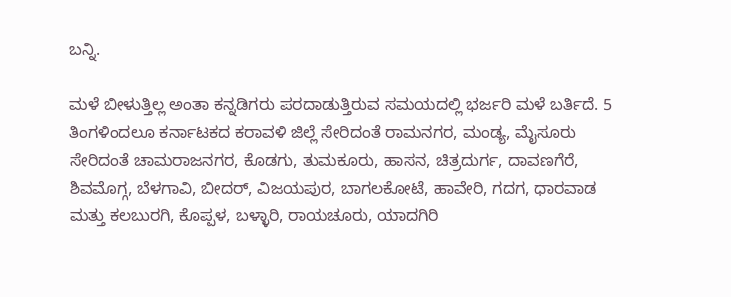ಬನ್ನಿ.

ಮಳೆ ಬೀಳುತ್ತಿಲ್ಲ ಅಂತಾ ಕನ್ನಡಿಗರು ಪರದಾಡುತ್ತಿರುವ ಸಮಯದಲ್ಲಿ ಭರ್ಜರಿ ಮಳೆ ಬರ್ತಿದೆ. 5 ತಿಂಗಳಿಂದಲೂ ಕರ್ನಾಟಕದ ಕರಾವಳಿ ಜಿಲ್ಲೆ ಸೇರಿದಂತೆ ರಾಮನಗರ, ಮಂಡ್ಯ, ಮೈಸೂರು ಸೇರಿದಂತೆ ಚಾಮರಾಜನಗರ, ಕೊಡಗು, ತುಮಕೂರು, ಹಾಸನ, ಚಿತ್ರದುರ್ಗ, ದಾವಣಗೆರೆ, ಶಿವಮೊಗ್ಗ, ಬೆಳಗಾವಿ, ಬೀದರ್, ವಿಜಯಪುರ, ಬಾಗಲಕೋಟೆ, ಹಾವೇರಿ, ಗದಗ, ಧಾರವಾಡ ಮತ್ತು ಕಲಬುರಗಿ, ಕೊಪ್ಪಳ, ಬಳ್ಳಾರಿ, ರಾಯಚೂರು, ಯಾದಗಿರಿ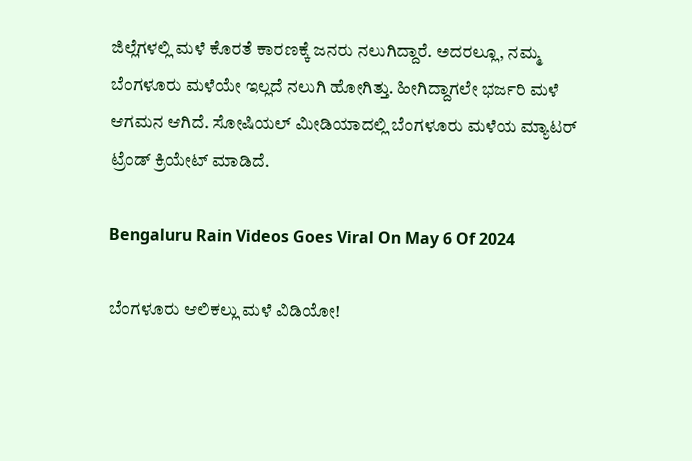ಜಿಲ್ಲೆಗಳಲ್ಲಿ ಮಳೆ ಕೊರತೆ ಕಾರಣಕ್ಕೆ ಜನರು ನಲುಗಿದ್ದಾರೆ. ಅದರಲ್ಲೂ, ನಮ್ಮ ಬೆಂಗಳೂರು ಮಳೆಯೇ ಇಲ್ಲದೆ ನಲುಗಿ ಹೋಗಿತ್ತು. ಹೀಗಿದ್ದಾಗಲೇ ಭರ್ಜರಿ ಮಳೆ ಆಗಮನ ಆಗಿದೆ. ಸೋಷಿಯಲ್ ಮೀಡಿಯಾದಲ್ಲಿ ಬೆಂಗಳೂರು ಮಳೆಯ ಮ್ಯಾಟರ್ ಟ್ರೆಂಡ್ ಕ್ರಿಯೇಟ್ ಮಾಡಿದೆ.

Bengaluru Rain Videos Goes Viral On May 6 Of 2024

ಬೆಂಗಳೂರು ಆಲಿಕಲ್ಲು ಮಳೆ ವಿಡಿಯೋ!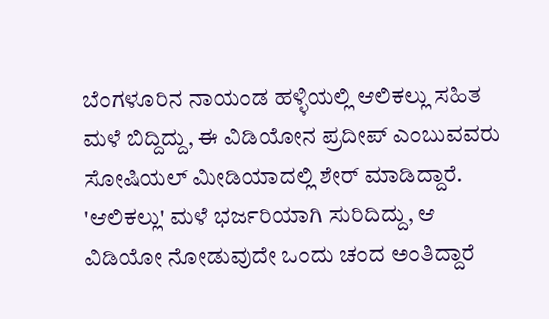ಬೆಂಗಳೂರಿನ ನಾಯಂಡ ಹಳ್ಳಿಯಲ್ಲಿ ಆಲಿಕಲ್ಲು ಸಹಿತ ಮಳೆ ಬಿದ್ದಿದ್ದು, ಈ ವಿಡಿಯೋನ ಪ್ರದೀಪ್ ಎಂಬುವವರು ಸೋಷಿಯಲ್ ಮೀಡಿಯಾದಲ್ಲಿ ಶೇರ್ ಮಾಡಿದ್ದಾರೆ. 'ಆಲಿಕಲ್ಲು' ಮಳೆ ಭರ್ಜರಿಯಾಗಿ ಸುರಿದಿದ್ದು, ಆ ವಿಡಿಯೋ ನೋಡುವುದೇ ಒಂದು ಚಂದ ಅಂತಿದ್ದಾರೆ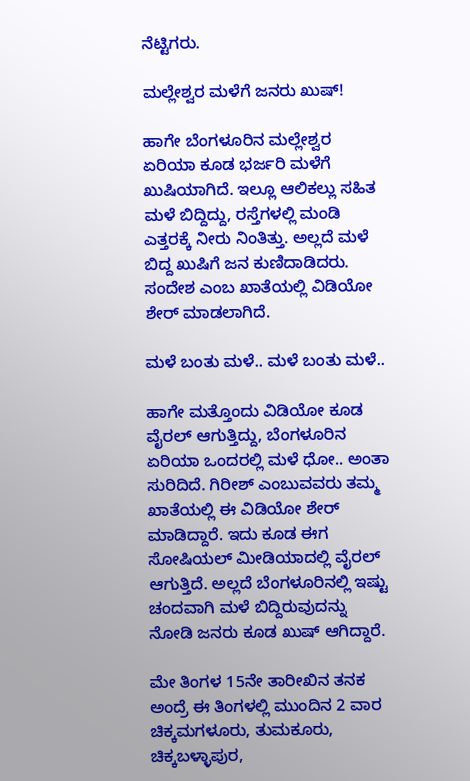ನೆಟ್ಟಿಗರು.

ಮಲ್ಲೇಶ್ವರ ಮಳೆಗೆ ಜನರು ಖುಷ್!

ಹಾಗೇ ಬೆಂಗಳೂರಿನ ಮಲ್ಲೇಶ್ವರ ಏರಿಯಾ ಕೂಡ ಭರ್ಜರಿ ಮಳೆಗೆ ಖುಷಿಯಾಗಿದೆ. ಇಲ್ಲೂ ಆಲಿಕಲ್ಲು ಸಹಿತ ಮಳೆ ಬಿದ್ದಿದ್ದು, ರಸ್ತೆಗಳಲ್ಲಿ ಮಂಡಿ ಎತ್ತರಕ್ಕೆ ನೀರು ನಿಂತಿತ್ತು. ಅಲ್ಲದೆ ಮಳೆ ಬಿದ್ದ ಖುಷಿಗೆ ಜನ ಕುಣಿದಾಡಿದರು. ಸಂದೇಶ ಎಂಬ ಖಾತೆಯಲ್ಲಿ ವಿಡಿಯೋ ಶೇರ್ ಮಾಡಲಾಗಿದೆ.

ಮಳೆ ಬಂತು ಮಳೆ.. ಮಳೆ ಬಂತು ಮಳೆ..

ಹಾಗೇ ಮತ್ತೊಂದು ವಿಡಿಯೋ ಕೂಡ ವೈರಲ್ ಆಗುತ್ತಿದ್ದು, ಬೆಂಗಳೂರಿನ ಏರಿಯಾ ಒಂದರಲ್ಲಿ ಮಳೆ ಧೋ.. ಅಂತಾ ಸುರಿದಿದೆ. ಗಿರೀಶ್ ಎಂಬುವವರು ತಮ್ಮ ಖಾತೆಯಲ್ಲಿ ಈ ವಿಡಿಯೋ ಶೇರ್ ಮಾಡಿದ್ದಾರೆ. ಇದು ಕೂಡ ಈಗ ಸೋಷಿಯಲ್ ಮೀಡಿಯಾದಲ್ಲಿ ವೈರಲ್ ಆಗುತ್ತಿದೆ. ಅಲ್ಲದೆ ಬೆಂಗಳೂರಿನಲ್ಲಿ ಇಷ್ಟು ಚಂದವಾಗಿ ಮಳೆ ಬಿದ್ದಿರುವುದನ್ನು ನೋಡಿ ಜನರು ಕೂಡ ಖುಷ್ ಆಗಿದ್ದಾರೆ.

ಮೇ ತಿಂಗಳ 15ನೇ ತಾರೀಖಿನ ತನಕ ಅಂದ್ರೆ ಈ ತಿಂಗಳಲ್ಲಿ ಮುಂದಿನ 2 ವಾರ ಚಿಕ್ಕಮಗಳೂರು, ತುಮಕೂರು, ಚಿಕ್ಕಬಳ್ಳಾಪುರ,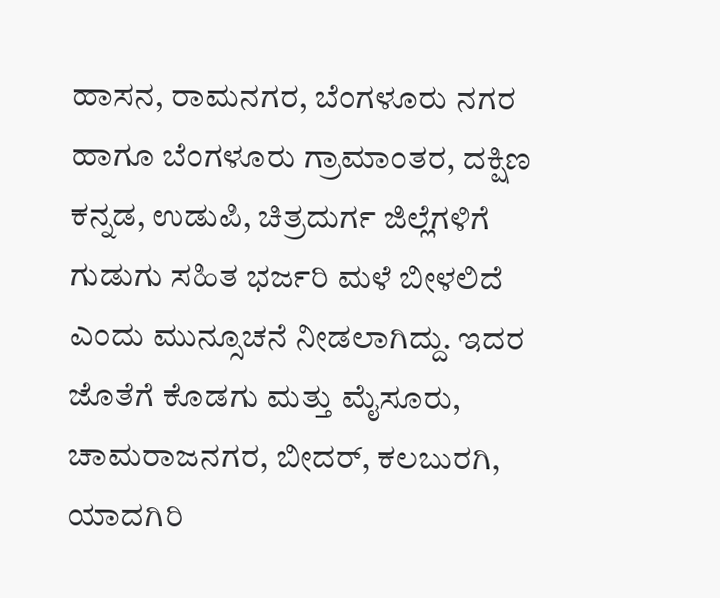ಹಾಸನ, ರಾಮನಗರ, ಬೆಂಗಳೂರು ನಗರ ಹಾಗೂ ಬೆಂಗಳೂರು ಗ್ರಾಮಾಂತರ, ದಕ್ಷಿಣ ಕನ್ನಡ, ಉಡುಪಿ, ಚಿತ್ರದುರ್ಗ ಜಿಲ್ಲೆಗಳಿಗೆ ಗುಡುಗು ಸಹಿತ ಭರ್ಜರಿ ಮಳೆ ಬೀಳಲಿದೆ ಎಂದು ಮುನ್ಸೂಚನೆ ನೀಡಲಾಗಿದ್ದು. ಇದರ ಜೊತೆಗೆ ಕೊಡಗು ಮತ್ತು ಮೈಸೂರು, ಚಾಮರಾಜನಗರ, ಬೀದರ್‌, ಕಲಬುರಗಿ, ಯಾದಗಿರಿ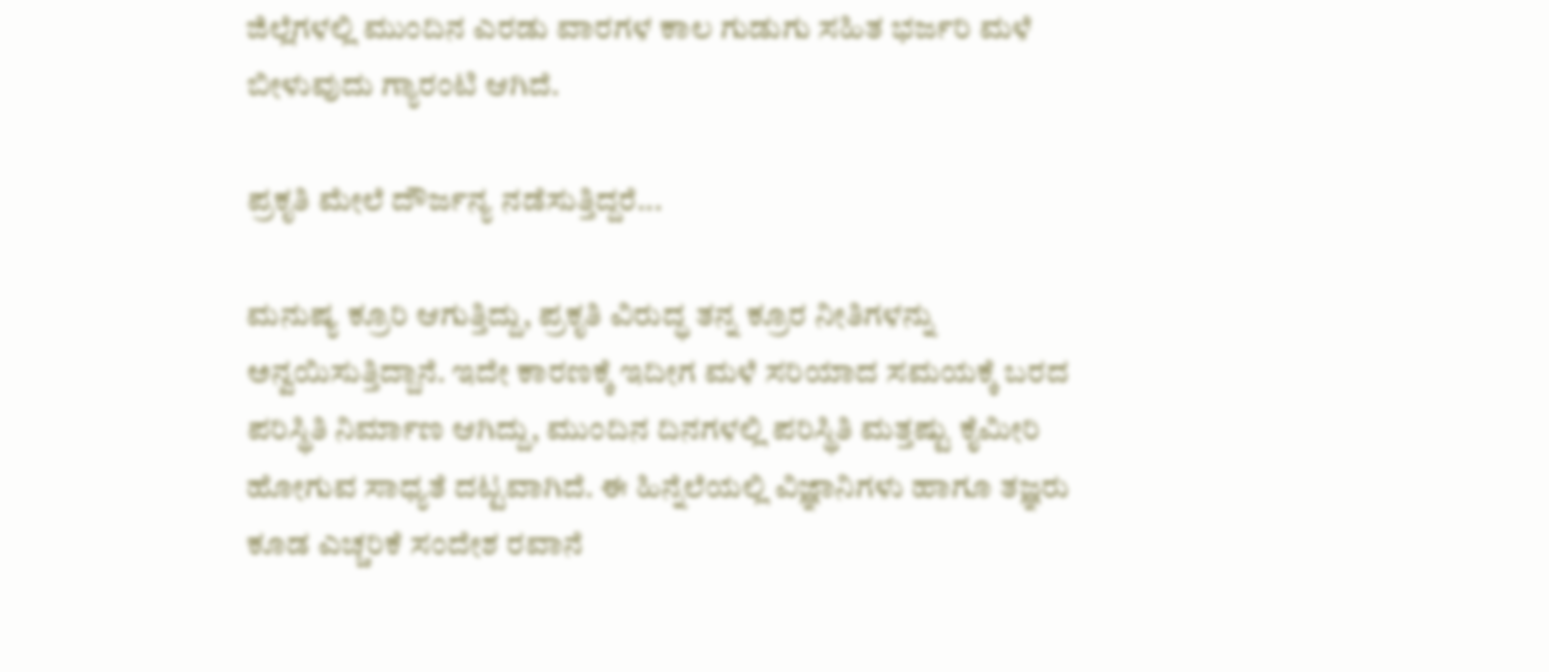ಜಿಲ್ಲೆಗಳಲ್ಲಿ ಮುಂದಿನ ಎರಡು ವಾರಗಳ ಕಾಲ ಗುಡುಗು ಸಹಿತ ಭರ್ಜರಿ ಮಳೆ ಬೀಳುವುದು ಗ್ಯಾರಂಟಿ ಆಗಿದೆ.

ಪ್ರಕೃತಿ ಮೇಲೆ ದೌರ್ಜನ್ಯ ನಡೆಸುತ್ತಿದ್ದರೆ...

ಮನುಷ್ಯ ಕ್ರೂರಿ ಆಗುತ್ತಿದ್ದು, ಪ್ರಕೃತಿ ವಿರುದ್ಧ ತನ್ನ ಕ್ರೂರ ನೀತಿಗಳನ್ನು ಅನ್ವಯಿಸುತ್ತಿದ್ದಾನೆ. ಇದೇ ಕಾರಣಕ್ಕೆ ಇದೀಗ ಮಳೆ ಸರಿಯಾದ ಸಮಯಕ್ಕೆ ಬರದ ಪರಿಸ್ಥಿತಿ ನಿರ್ಮಾಣ ಆಗಿದ್ದು, ಮುಂದಿನ ದಿನಗಳಲ್ಲಿ ಪರಿಸ್ಥಿತಿ ಮತ್ತಷ್ಟು ಕೈಮೀರಿ ಹೋಗುವ ಸಾಧ್ಯತೆ ದಟ್ಟವಾಗಿದೆ. ಈ ಹಿನ್ನೆಲೆಯಲ್ಲಿ ವಿಜ್ಞಾನಿಗಳು ಹಾಗೂ ತಜ್ಞರು ಕೂಡ ಎಚ್ಚರಿಕೆ ಸಂದೇಶ ರವಾನೆ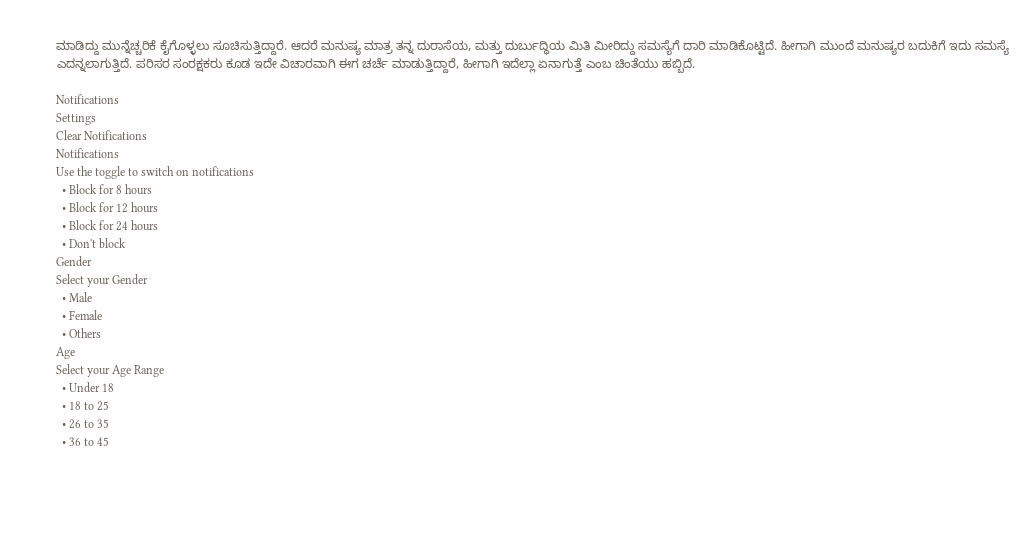ಮಾಡಿದ್ದು ಮುನ್ನೆಚ್ಚರಿಕೆ ಕೈಗೊಳ್ಳಲು ಸೂಚಿಸುತ್ತಿದ್ದಾರೆ. ಆದರೆ ಮನುಷ್ಯ ಮಾತ್ರ ತನ್ನ ದುರಾಸೆಯ, ಮತ್ತು ದುರ್ಬುದ್ಧಿಯ ಮಿತಿ ಮೀರಿದ್ದು ಸಮಸ್ಯೆಗೆ ದಾರಿ ಮಾಡಿಕೊಟ್ಟಿದೆ. ಹೀಗಾಗಿ ಮುಂದೆ ಮನುಷ್ಯರ ಬದುಕಿಗೆ ಇದು ಸಮಸ್ಯೆ ಎದನ್ನಲಾಗುತ್ತಿದೆ. ಪರಿಸರ ಸಂರಕ್ಷಕರು ಕೂಡ ಇದೇ ವಿಚಾರವಾಗಿ ಈಗ ಚರ್ಚೆ ಮಾಡುತ್ತಿದ್ದಾರೆ, ಹೀಗಾಗಿ ಇದೆಲ್ಲಾ ಏನಾಗುತ್ತೆ ಎಂಬ ಚಿಂತೆಯು ಹಬ್ಬಿದೆ.

Notifications
Settings
Clear Notifications
Notifications
Use the toggle to switch on notifications
  • Block for 8 hours
  • Block for 12 hours
  • Block for 24 hours
  • Don't block
Gender
Select your Gender
  • Male
  • Female
  • Others
Age
Select your Age Range
  • Under 18
  • 18 to 25
  • 26 to 35
  • 36 to 45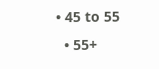• 45 to 55
  • 55+